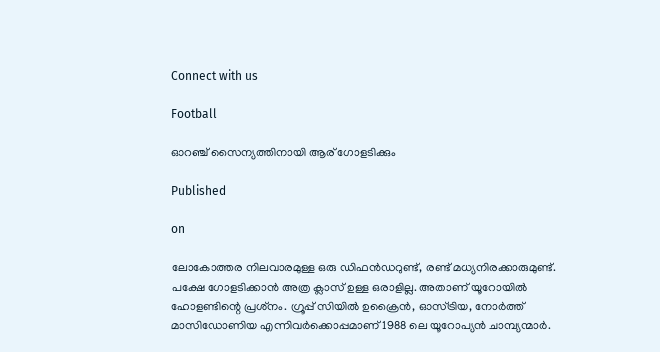Connect with us

Football

ഓറഞ്ച് സൈന്യത്തിനായി ആര് ഗോളടിക്കും

Published

on

ലോകോത്തര നിലവാരമുള്ള ഒരു ഡിഫന്‍ഡറുണ്ട്, രണ്ട് മധ്യനിരക്കാരുമുണ്ട്. പക്ഷേ ഗോളടിക്കാന്‍ അത്ര ക്ലാസ് ഉള്ള ഒരാളില്ല. അതാണ് യൂറോയില്‍ ഹോളണ്ടിന്റെ പ്രശ്‌നം. ഗ്രൂപ്പ് സിയില്‍ ഉക്രൈന്‍, ഓസ്ട്രിയ, നോര്‍ത്ത് മാസിഡോണിയ എന്നിവര്‍ക്കൊപ്പമാണ് 1988 ലെ യൂറോപ്യന്‍ ചാമ്പ്യന്മാര്‍.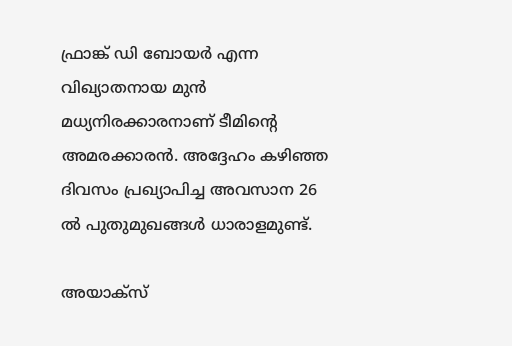ഫ്രാങ്ക് ഡി ബോയര്‍ എന്ന വിഖ്യാതനായ മുന്‍ മധ്യനിരക്കാരനാണ് ടീമിന്റെ അമരക്കാരന്‍. അദ്ദേഹം കഴിഞ്ഞ ദിവസം പ്രഖ്യാപിച്ച അവസാന 26 ല്‍ പുതുമുഖങ്ങള്‍ ധാരാളമുണ്ട്.

അയാക്‌സ്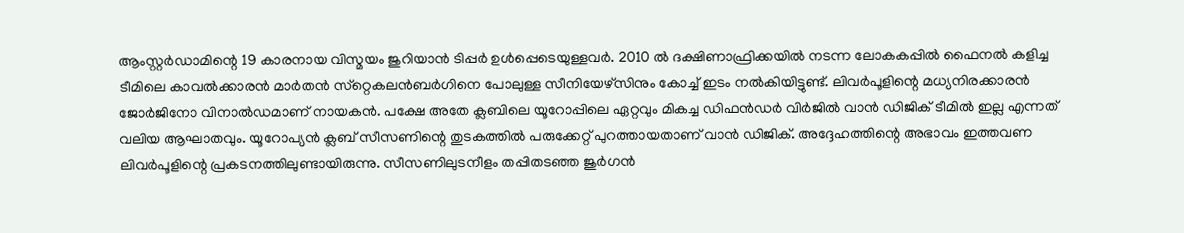ആംസ്റ്റര്‍ഡാമിന്റെ 19 കാരനായ വിസ്മയം ജുറിയാന്‍ ടിപ്പര്‍ ഉള്‍പ്പെടെയുള്ളവര്‍. 2010 ല്‍ ദക്ഷിണാഫ്രിക്കയില്‍ നടന്ന ലോകകപ്പില്‍ ഫൈനല്‍ കളിച്ച ടീമിലെ കാവല്‍ക്കാരന്‍ മാര്‍തന്‍ സ്‌റ്റെകലന്‍ബര്‍ഗിനെ പോലുള്ള സീനിയേഴ്‌സിനും കോച്ച് ഇടം നല്‍കിയിട്ടുണ്ട്. ലിവര്‍പൂളിന്റെ മധ്യനിരക്കാരന്‍ ജോര്‍ജിനോ വിനാല്‍ഡമാണ് നായകന്‍. പക്ഷേ അതേ ക്ലബിലെ യൂറോപ്പിലെ ഏറ്റവും മികച്ച ഡിഫന്‍ഡര്‍ വിര്‍ജില്‍ വാന്‍ ഡിജിക് ടീമില്‍ ഇല്ല എന്നത് വലിയ ആഘാതവും. യൂറോപ്യന്‍ ക്ലബ് സീസണിന്റെ തുടകത്തില്‍ പരുക്കേറ്റ് പുറത്തായതാണ് വാന്‍ ഡിജിക്. അദ്ദേഹത്തിന്റെ അഭാവം ഇത്തവണ ലിവര്‍പൂളിന്റെ പ്രകടനത്തിലുണ്ടായിരുന്നു. സീസണിലുടനീളം തപ്പിതടഞ്ഞ ജുര്‍ഗന്‍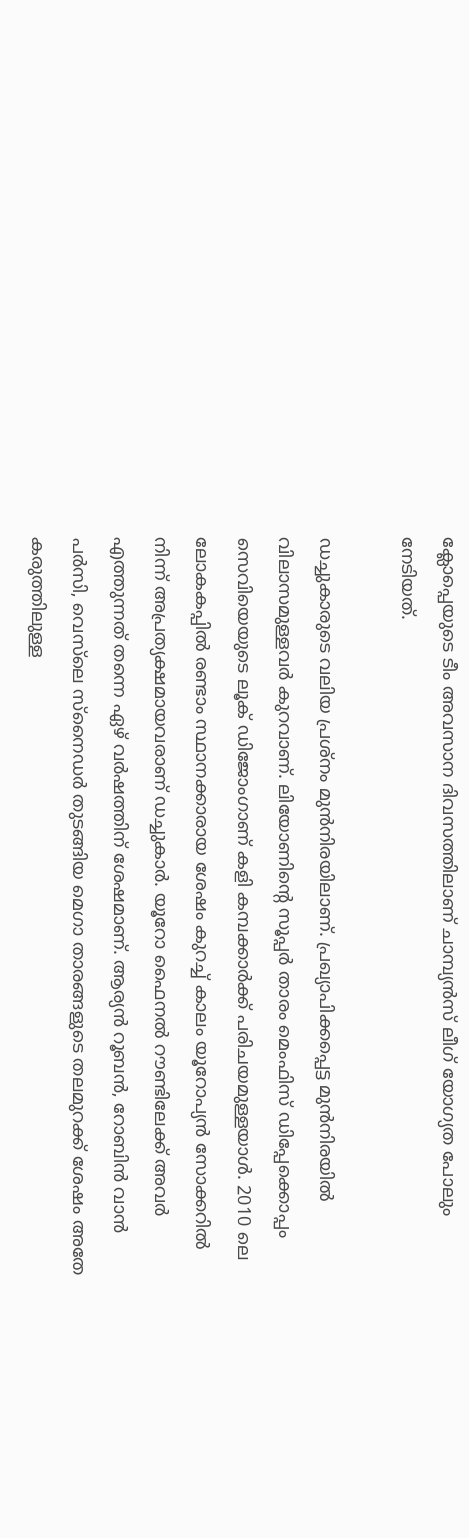ക്ലോപ്പെയുടെ ടീം അവസാന ദിവസത്തിലാണ് ചാമ്പ്യന്‍സ് ലീഗ് യോഗ്യത പോലും നേടിയത്.

ഡച്ചുകാരുടെ വലിയ പ്രശ്‌നം മുന്‍നിരയിലാണ്. പ്രഖ്യാപിക്കപ്പെട്ട മുന്‍നിരയില്‍ വിലാസമുള്ളവര്‍ കുറവാണ്. ലിയോണിന്റെ സൂപ്പര്‍ താരം മെംഫിസ് ഡിപ്പേക്കൊപ്പം സെവിയെയുടെ ലൂക് ഡിജോംഗാണ് കളി കമ്പക്കാര്‍ക്ക് പരിചയമുള്ളയാള്‍. 2010 ലെ ലോകകപ്പില്‍ രണ്ടാം സ്ഥാനക്കാരായ ശേഷം കുറച്ച് കാലം യൂറോപ്യന്‍ സോക്കറില്‍ നിന്ന് അപ്രത്യക്ഷമായവരാണ് ഡച്ചുകാര്‍. യൂറോ ഫൈനല്‍ റൗണ്ടിലേക്ക് അവര്‍ എത്തുന്നത് തന്നെ ഏഴ് വര്‍ഷത്തിന് ശേഷമാണ്. ആര്യന്‍ റൂബന്‍, റോബിന്‍ വാന്‍ പര്‍സി, വെസ്‌ലെ സ്‌നൈഡര്‍ തുടങ്ങിയ മെഗാ താരങ്ങളുടെ തലമുറക്ക് ശേഷം അതേ കരുത്തിലുള്ള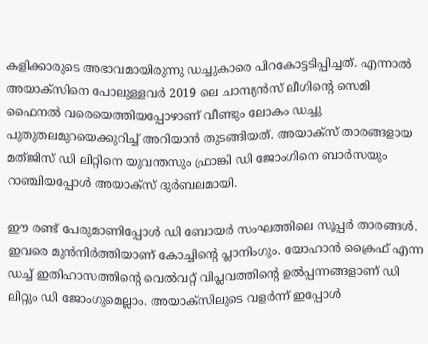കളിക്കാരുടെ അഭാവമായിരുന്നു ഡച്ചുകാരെ പിറകോട്ടടിപ്പിച്ചത്. എന്നാല്‍ അയാക്‌സിനെ പോലുള്ളവര്‍ 2019 ലെ ചാമ്പ്യന്‍സ് ലീഗിന്റെ സെമി ഫൈനല്‍ വരെയെത്തിയപ്പോഴാണ് വീണ്ടും ലോകം ഡച്ചു പുതുതലമുറയെക്കുറിച്ച് അറിയാന്‍ തുടങ്ങിയത്. അയാക്‌സ് താരങ്ങളായ മത്ജിസ് ഡി ലിറ്റിനെ യുവന്തസും ഫ്രാങ്കി ഡി ജോംഗിനെ ബാര്‍സയും റാഞ്ചിയപ്പോള്‍ അയാക്‌സ് ദുര്‍ബലമായി.

ഈ രണ്ട് പേരുമാണിപ്പോള്‍ ഡി ബോയര്‍ സംഘത്തിലെ സൂപ്പര്‍ താരങ്ങള്‍. ഇവരെ മുന്‍നിര്‍ത്തിയാണ് കോച്ചിന്റെ പ്ലാനിംഗും. യോഹാന്‍ ക്രൈഫ് എന്ന ഡച്ച് ഇതിഹാസത്തിന്റെ വെല്‍വറ്റ് വിപ്ലവത്തിന്റെ ഉല്‍പ്പന്നങ്ങളാണ് ഡി ലിറ്റും ഡി ജോംഗുമെല്ലാം. അയാക്‌സിലുടെ വളര്‍ന്ന് ഇപ്പോള്‍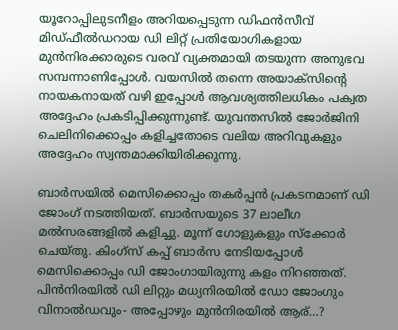യൂറോപ്പിലുടനീളം അറിയപ്പെടുന്ന ഡിഫന്‍സീവ് മിഡ്ഫീല്‍ഡറായ ഡി ലിറ്റ് പ്രതിയോഗികളായ മുന്‍നിരക്കാരുടെ വരവ് വ്യക്തമായി തടയുന്ന അനുഭവ സമ്പന്നാണിപ്പോള്‍. വയസില്‍ തന്നെ അയാക്‌സിന്റെ നായകനായത് വഴി ഇപ്പോള്‍ ആവശ്യത്തിലധികം പക്വത അദ്ദേഹം പ്രകടിപ്പിക്കുന്നുണ്ട്. യുവന്തസില്‍ ജോര്‍ജിനി ചെലിനിക്കൊപ്പം കളിച്ചതോടെ വലിയ അറിവുകളും അദ്ദേഹം സ്വന്തമാക്കിയിരിക്കുന്നു.

ബാര്‍സയില്‍ മെസിക്കൊപ്പം തകര്‍പ്പന്‍ പ്രകടനമാണ് ഡി ജോംഗ് നടത്തിയത്. ബാര്‍സയുടെ 37 ലാലീഗ മല്‍സരങ്ങളില്‍ കളിച്ചു. മൂന്ന് ഗോളുകളും സ്‌ക്കോര്‍ ചെയ്തു. കിംഗ്‌സ് കപ്പ് ബാര്‍സ നേടിയപ്പോള്‍ മെസിക്കൊപ്പം ഡി ജോംഗായിരുന്നു കളം നിറഞ്ഞത്. പിന്‍നിരയില്‍ ഡി ലിറ്റും മധ്യനിരയില്‍ ഡോ ജോംഗും വിനാല്‍ഡവും- അപ്പോഴും മുന്‍നിരയില്‍ ആര്…?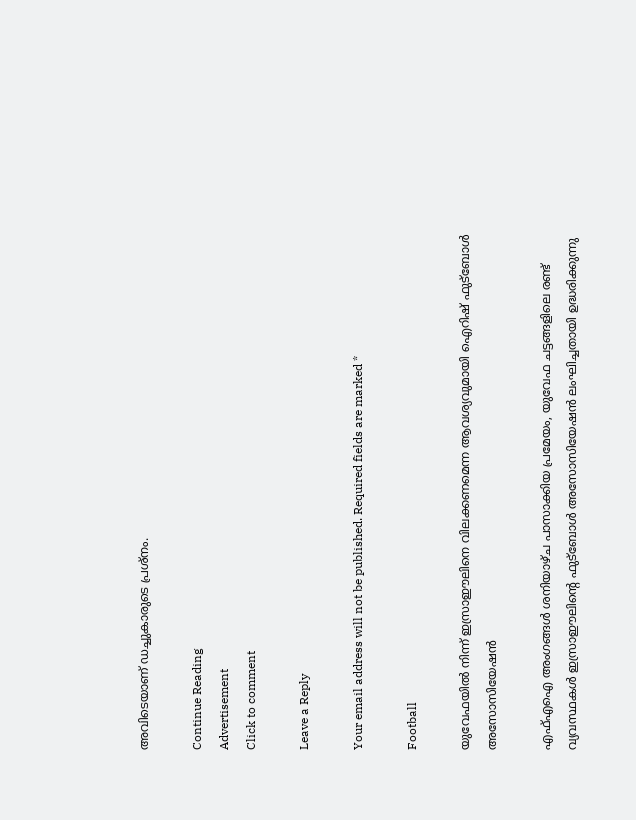അവിടെയാണ് ഡച്ചുകാരുടെ പ്രശ്‌നം.

Continue Reading
Advertisement
Click to comment

Leave a Reply

Your email address will not be published. Required fields are marked *

Football

യുവേഫയില്‍ നിന്ന് ഇസ്രാഈലിനെ വിലക്കണമെന്ന ആവശ്യവുമായി ഐറിഷ് ഫുട്‌ബോള്‍ അസോസിയേഷന്‍

എഫ്എഐ അംഗങ്ങള്‍ ശനിയാഴ്ച പാസാക്കിയ പ്രമേയം, യുവേഫ ചട്ടങ്ങളിലെ രണ്ട് വ്യവസ്ഥകള്‍ ഇസ്രാഈലിന്റെ ഫുട്‌ബോള്‍ അസോസിയേഷന്‍ ലംഘിച്ചതായി ഉദ്ധരിക്കുന്നു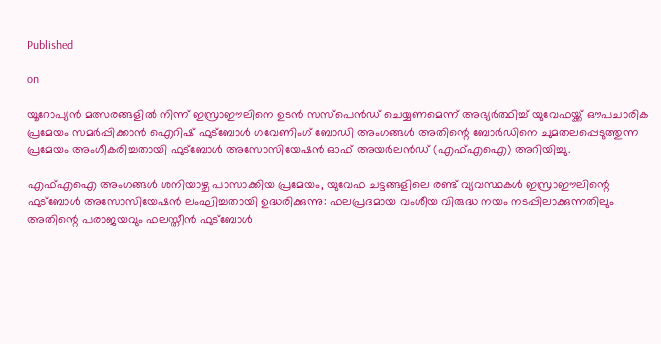Published

on

യൂറോപ്യന്‍ മത്സരങ്ങളില്‍ നിന്ന് ഇസ്രാഈലിനെ ഉടന്‍ സസ്‌പെന്‍ഡ് ചെയ്യണമെന്ന് അഭ്യര്‍ത്ഥിച്ച് യുവേഫയ്ക്ക് ഔപചാരിക പ്രമേയം സമര്‍പ്പിക്കാന്‍ ഐറിഷ് ഫുട്‌ബോള്‍ ഗവേണിംഗ് ബോഡി അംഗങ്ങള്‍ അതിന്റെ ബോര്‍ഡിനെ ചുമതലപ്പെടുത്തുന്ന പ്രമേയം അംഗീകരിച്ചതായി ഫുട്‌ബോള്‍ അസോസിയേഷന്‍ ഓഫ് അയര്‍ലന്‍ഡ് (എഫ്എഐ) അറിയിച്ചു.

എഫ്എഐ അംഗങ്ങള്‍ ശനിയാഴ്ച പാസാക്കിയ പ്രമേയം, യുവേഫ ചട്ടങ്ങളിലെ രണ്ട് വ്യവസ്ഥകള്‍ ഇസ്രാഈലിന്റെ ഫുട്‌ബോള്‍ അസോസിയേഷന്‍ ലംഘിച്ചതായി ഉദ്ധരിക്കുന്നു: ഫലപ്രദമായ വംശീയ വിരുദ്ധ നയം നടപ്പിലാക്കുന്നതിലും അതിന്റെ പരാജയവും ഫലസ്തീന്‍ ഫുട്‌ബോള്‍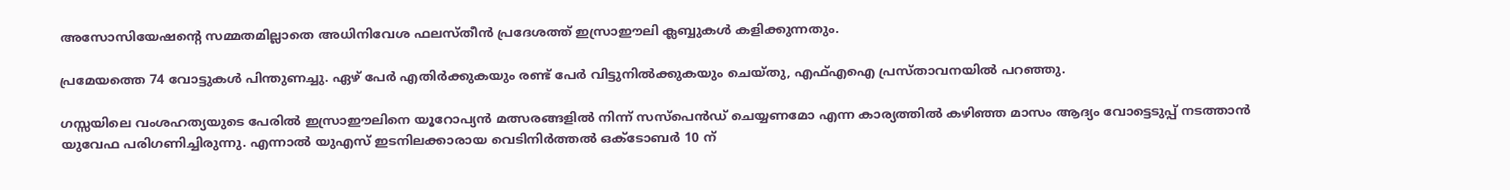അസോസിയേഷന്റെ സമ്മതമില്ലാതെ അധിനിവേശ ഫലസ്തീന്‍ പ്രദേശത്ത് ഇസ്രാഈലി ക്ലബ്ബുകള്‍ കളിക്കുന്നതും.

പ്രമേയത്തെ 74 വോട്ടുകള്‍ പിന്തുണച്ചു. ഏഴ് പേര്‍ എതിര്‍ക്കുകയും രണ്ട് പേര്‍ വിട്ടുനില്‍ക്കുകയും ചെയ്തു, എഫ്എഐ പ്രസ്താവനയില്‍ പറഞ്ഞു.

ഗസ്സയിലെ വംശഹത്യയുടെ പേരില്‍ ഇസ്രാഈലിനെ യൂറോപ്യന്‍ മത്സരങ്ങളില്‍ നിന്ന് സസ്പെന്‍ഡ് ചെയ്യണമോ എന്ന കാര്യത്തില്‍ കഴിഞ്ഞ മാസം ആദ്യം വോട്ടെടുപ്പ് നടത്താന്‍ യുവേഫ പരിഗണിച്ചിരുന്നു. എന്നാല്‍ യുഎസ് ഇടനിലക്കാരായ വെടിനിര്‍ത്തല്‍ ഒക്ടോബര്‍ 10 ന്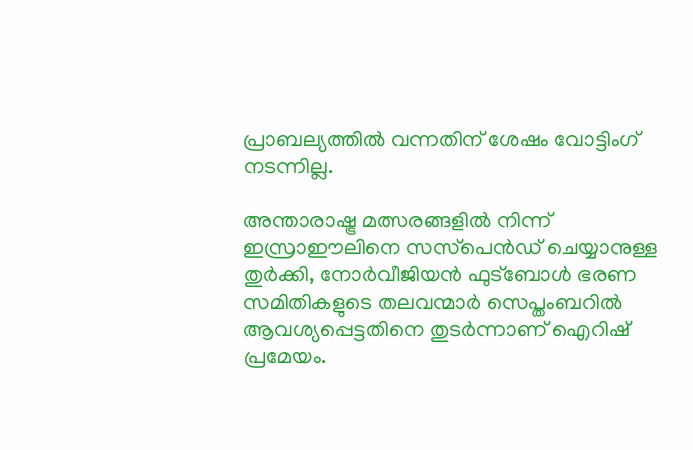പ്രാബല്യത്തില്‍ വന്നതിന് ശേഷം വോട്ടിംഗ് നടന്നില്ല.

അന്താരാഷ്ട്ര മത്സരങ്ങളില്‍ നിന്ന് ഇസ്രാഈലിനെ സസ്‌പെന്‍ഡ് ചെയ്യാനുള്ള തുര്‍ക്കി, നോര്‍വീജിയന്‍ ഫുട്‌ബോള്‍ ഭരണ സമിതികളുടെ തലവന്മാര്‍ സെപ്തംബറില്‍ ആവശ്യപ്പെട്ടതിനെ തുടര്‍ന്നാണ് ഐറിഷ് പ്രമേയം.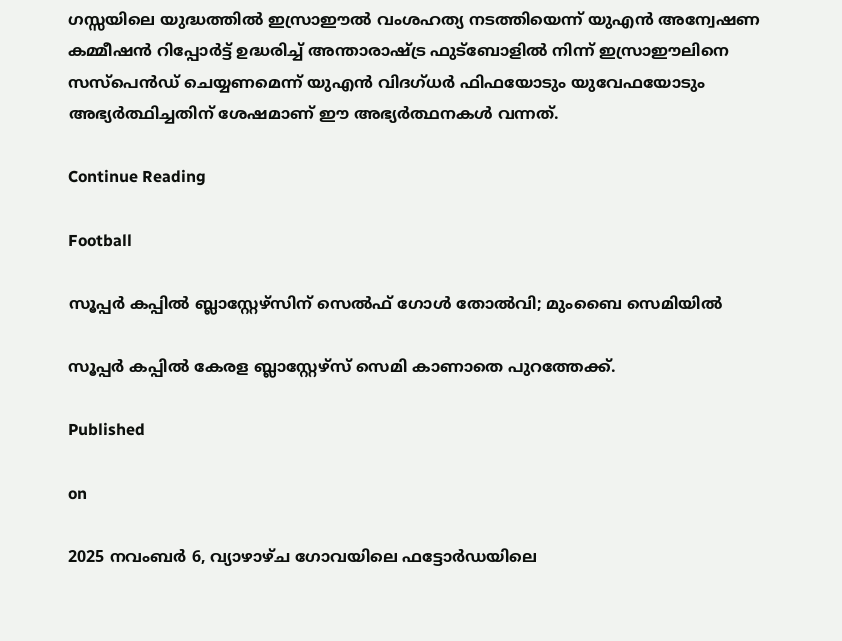ഗസ്സയിലെ യുദ്ധത്തില്‍ ഇസ്രാഈല്‍ വംശഹത്യ നടത്തിയെന്ന് യുഎന്‍ അന്വേഷണ കമ്മീഷന്‍ റിപ്പോര്‍ട്ട് ഉദ്ധരിച്ച് അന്താരാഷ്ട്ര ഫുട്‌ബോളില്‍ നിന്ന് ഇസ്രാഈലിനെ സസ്‌പെന്‍ഡ് ചെയ്യണമെന്ന് യുഎന്‍ വിദഗ്ധര്‍ ഫിഫയോടും യുവേഫയോടും അഭ്യര്‍ത്ഥിച്ചതിന് ശേഷമാണ് ഈ അഭ്യര്‍ത്ഥനകള്‍ വന്നത്.

Continue Reading

Football

സൂപ്പര്‍ കപ്പില്‍ ബ്ലാസ്റ്റേഴ്‌സിന് സെല്‍ഫ് ഗോള്‍ തോല്‍വി; മുംബൈ സെമിയില്‍

സൂപ്പര്‍ കപ്പില്‍ കേരള ബ്ലാസ്റ്റേഴ്‌സ് സെമി കാണാതെ പുറത്തേക്ക്.

Published

on

2025 നവംബര്‍ 6, വ്യാഴാഴ്ച ഗോവയിലെ ഫട്ടോര്‍ഡയിലെ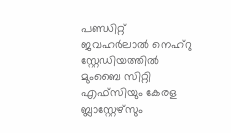പണ്ഡിറ്റ് ജവഹര്‍ലാല്‍ നെഹ്റു സ്റ്റേഡിയത്തില്‍ മുംബൈ സിറ്റി എഫ്സിയും കേരള ബ്ലാസ്റ്റേഴ്സും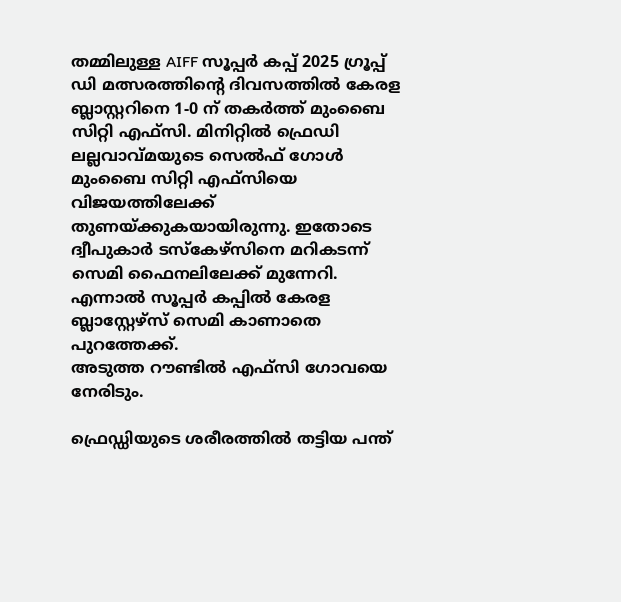തമ്മിലുള്ള AIFF സൂപ്പര്‍ കപ്പ് 2025 ഗ്രൂപ്പ് ഡി മത്സരത്തിന്റെ ദിവസത്തില്‍ കേരള ബ്ലാസ്റ്ററിനെ 1-0 ന് തകര്‍ത്ത് മുംബൈ സിറ്റി എഫ്സി. മിനിറ്റില്‍ ഫ്രെഡി ലല്ലവാവ്മയുടെ സെല്‍ഫ് ഗോള്‍ മുംബൈ സിറ്റി എഫ്സിയെ വിജയത്തിലേക്ക് തുണയ്ക്കുകയായിരുന്നു. ഇതോടെ ദ്വീപുകാര്‍ ടസ്‌കേഴ്സിനെ മറികടന്ന് സെമി ഫൈനലിലേക്ക് മുന്നേറി. എന്നാല്‍ സൂപ്പര്‍ കപ്പില്‍ കേരള ബ്ലാസ്റ്റേഴ്‌സ് സെമി കാണാതെ പുറത്തേക്ക്.
അടുത്ത റൗണ്ടില്‍ എഫ്സി ഗോവയെ നേരിടും.

ഫ്രെഡ്ഡിയുടെ ശരീരത്തില്‍ തട്ടിയ പന്ത്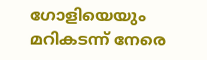ഗോളിയെയും മറികടന്ന് നേരെ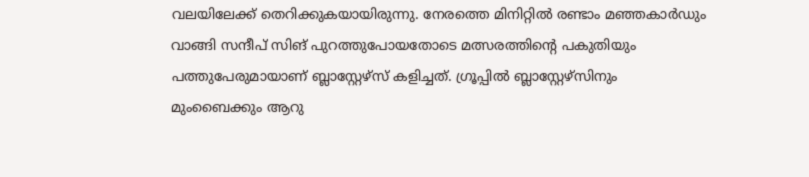വലയിലേക്ക് തെറിക്കുകയായിരുന്നു. നേരത്തെ മിനിറ്റില്‍ രണ്ടാം മഞ്ഞകാര്‍ഡും വാങ്ങി സന്ദീപ് സിങ് പുറത്തുപോയതോടെ മത്സരത്തിന്റെ പകുതിയും പത്തുപേരുമായാണ് ബ്ലാസ്റ്റേഴ്‌സ് കളിച്ചത്. ഗ്രൂപ്പില്‍ ബ്ലാസ്റ്റേഴ്‌സിനും മുംബൈക്കും ആറു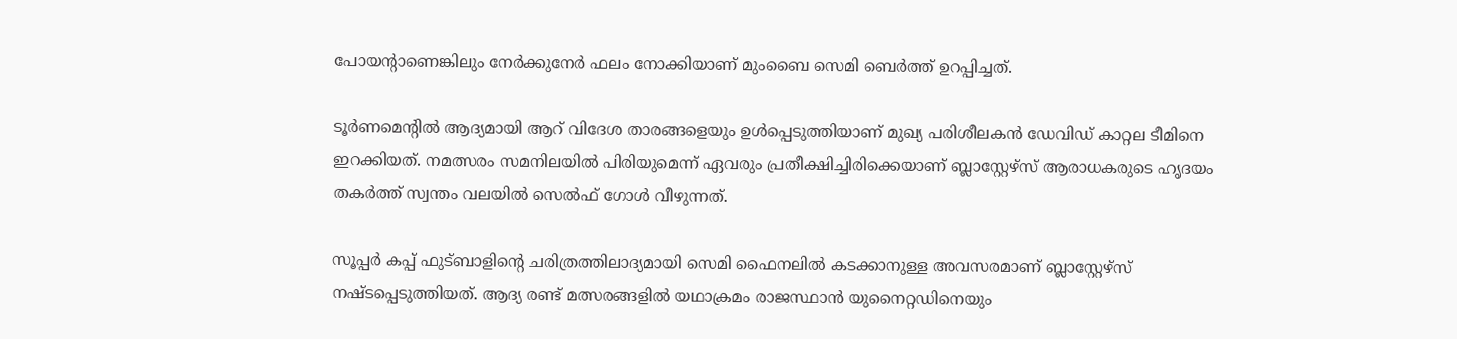പോയന്റാണെങ്കിലും നേര്‍ക്കുനേര്‍ ഫലം നോക്കിയാണ് മുംബൈ സെമി ബെര്‍ത്ത് ഉറപ്പിച്ചത്.

ടൂര്‍ണമെന്റില്‍ ആദ്യമായി ആറ് വിദേശ താരങ്ങളെയും ഉള്‍പ്പെടുത്തിയാണ് മുഖ്യ പരിശീലകന്‍ ഡേവിഡ് കാറ്റല ടീമിനെ ഇറക്കിയത്. നമത്സരം സമനിലയില്‍ പിരിയുമെന്ന് ഏവരും പ്രതീക്ഷിച്ചിരിക്കെയാണ് ബ്ലാസ്റ്റേഴ്‌സ് ആരാധകരുടെ ഹൃദയം തകര്‍ത്ത് സ്വന്തം വലയില്‍ സെല്‍ഫ് ഗോള്‍ വീഴുന്നത്.

സൂപ്പര്‍ കപ്പ് ഫുട്ബാളിന്റെ ചരിത്രത്തിലാദ്യമായി സെമി ഫൈനലില്‍ കടക്കാനുള്ള അവസരമാണ് ബ്ലാസ്റ്റേഴ്‌സ് നഷ്ടപ്പെടുത്തിയത്. ആദ്യ രണ്ട് മത്സരങ്ങളില്‍ യഥാക്രമം രാജസ്ഥാന്‍ യുനൈറ്റഡിനെയും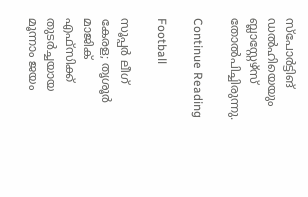സ്‌പോര്‍ട്ടിങ് ഡല്‍ഹിയെയും ബ്ലാസ്റ്റേഴ്‌സ് തോല്‍പിച്ചിരുന്നു.

Continue Reading

Football

സൂപ്പര്‍ ലീഗ് കേരള; തൃശൂര്‍ മാജിക് എഫ്‌സിക്ക് തുടര്‍ച്ചയായ മൂന്നാം ജയം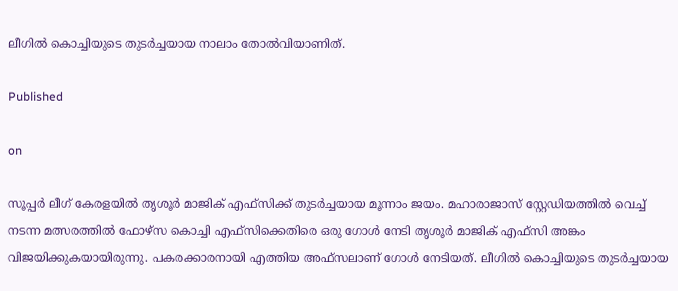ലീഗില്‍ കൊച്ചിയുടെ തുടര്‍ച്ചയായ നാലാം തോല്‍വിയാണിത്.

Published

on

സൂപ്പര്‍ ലീഗ് കേരളയില്‍ തൃശൂര്‍ മാജിക് എഫ്‌സിക്ക് തുടര്‍ച്ചയായ മൂന്നാം ജയം. മഹാരാജാസ് സ്റ്റേഡിയത്തില്‍ വെച്ച് നടന്ന മത്സരത്തില്‍ ഫോഴ്സ കൊച്ചി എഫ്‌സിക്കെതിരെ ഒരു ഗോള്‍ നേടി തൃശൂര്‍ മാജിക് എഫ്‌സി അങ്കം വിജയിക്കുകയായിരുന്നു. പകരക്കാരനായി എത്തിയ അഫ്‌സലാണ് ഗോള്‍ നേടിയത്. ലീഗില്‍ കൊച്ചിയുടെ തുടര്‍ച്ചയായ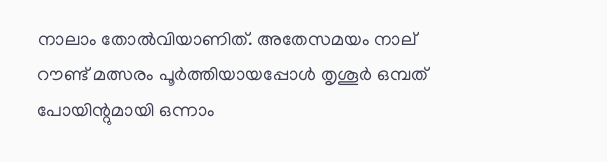നാലാം തോല്‍വിയാണിത്. അതേസമയം നാല് റൗണ്ട് മത്സരം പൂര്‍ത്തിയായപ്പോള്‍ തൃശൂര്‍ ഒമ്പത് പോയിന്റുമായി ഒന്നാം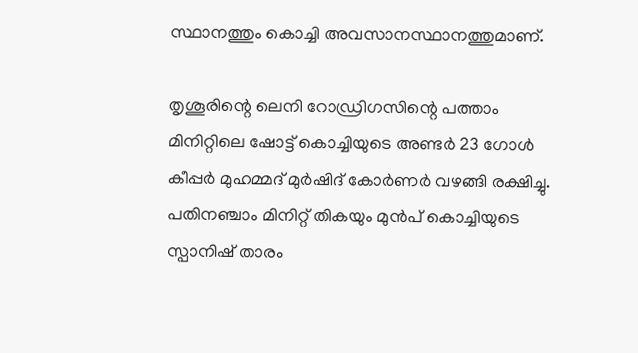സ്ഥാനത്തും കൊച്ചി അവസാനസ്ഥാനത്തുമാണ്.

തൃശൂരിന്റെ ലെനി റോഡ്രിഗസിന്റെ പത്താം മിനിറ്റിലെ ഷോട്ട് കൊച്ചിയുടെ അണ്ടര്‍ 23 ഗോള്‍ കീപ്പര്‍ മുഹമ്മദ് മുര്‍ഷിദ് കോര്‍ണര്‍ വഴങ്ങി രക്ഷിച്ചു. പതിനഞ്ചാം മിനിറ്റ് തികയും മുന്‍പ് കൊച്ചിയുടെ സ്പാനിഷ് താരം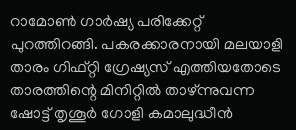റാമോണ്‍ ഗാര്‍ഷ്യ പരിക്കേറ്റ് പുറത്തിറങ്ങി. പകരക്കാരനായി മലയാളി താരം ഗിഫ്റ്റി ഗ്രേഷ്യസ് എത്തിയതോടെ താരത്തിന്റെ മിനിറ്റില്‍ താഴ്ന്നുവന്ന ഷോട്ട് തൃശൂര്‍ ഗോളി കമാലുദ്ധീന്‍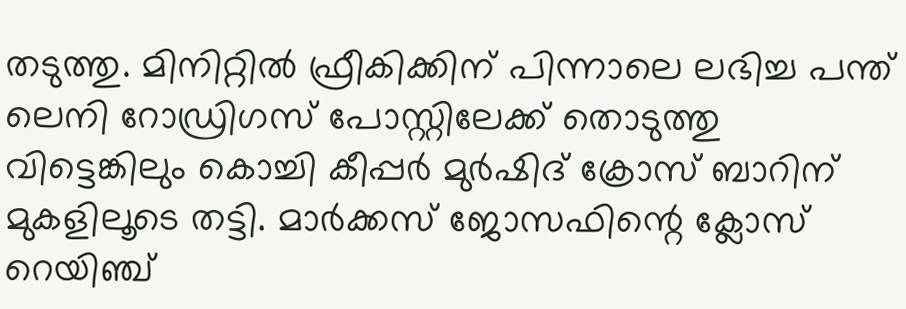തടുത്തു. മിനിറ്റില്‍ ഫ്രീകിക്കിന് പിന്നാലെ ലഭിച്ച പന്ത് ലെനി റോഡ്രിഗസ് പോസ്റ്റിലേക്ക് തൊടുത്തു വിട്ടെങ്കിലും കൊച്ചി കീപ്പര്‍ മുര്‍ഷിദ് ക്രോസ് ബാറിന് മുകളിലൂടെ തട്ടി. മാര്‍ക്കസ് ജോസഫിന്റെ ക്ലോസ് റെയിഞ്ച്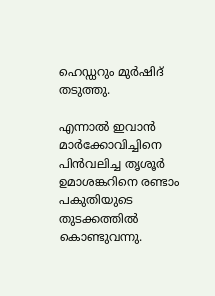ഹെഡ്ഡറും മുര്‍ഷിദ് തടുത്തു.

എന്നാല്‍ ഇവാന്‍ മാര്‍ക്കോവിച്ചിനെ പിന്‍വലിച്ച തൃശൂര്‍ ഉമാശങ്കറിനെ രണ്ടാം പകുതിയുടെ തുടക്കത്തില്‍ കൊണ്ടുവന്നു.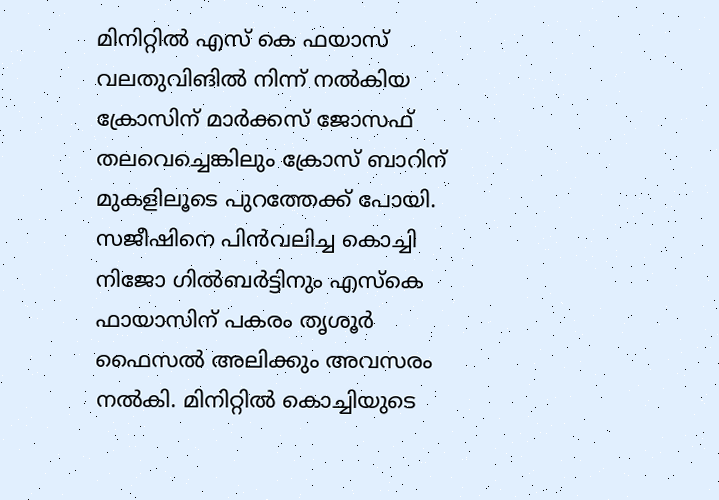മിനിറ്റില്‍ എസ് കെ ഫയാസ് വലതുവിങില്‍ നിന്ന് നല്‍കിയ ക്രോസിന് മാര്‍ക്കസ് ജോസഫ് തലവെച്ചെങ്കിലും ക്രോസ് ബാറിന് മുകളിലൂടെ പുറത്തേക്ക് പോയി. സജീഷിനെ പിന്‍വലിച്ച കൊച്ചി നിജോ ഗില്‍ബര്‍ട്ടിനും എസ്‌കെ ഫായാസിന് പകരം തൃശൂര്‍ ഫൈസല്‍ അലിക്കും അവസരം നല്‍കി. മിനിറ്റില്‍ കൊച്ചിയുടെ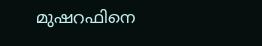മുഷറഫിനെ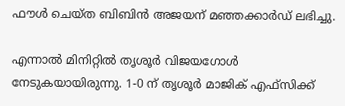ഫൗള്‍ ചെയ്ത ബിബിന്‍ അജയന് മഞ്ഞക്കാര്‍ഡ് ലഭിച്ചു.

എന്നാല്‍ മിനിറ്റില്‍ തൃശൂര്‍ വിജയഗോള്‍ നേടുകയായിരുന്നു. 1-0 ന് തൃശൂര്‍ മാജിക് എഫ്‌സിക്ക്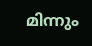മിന്നും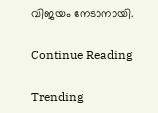വിജയം നേടാനായി.

Continue Reading

Trending